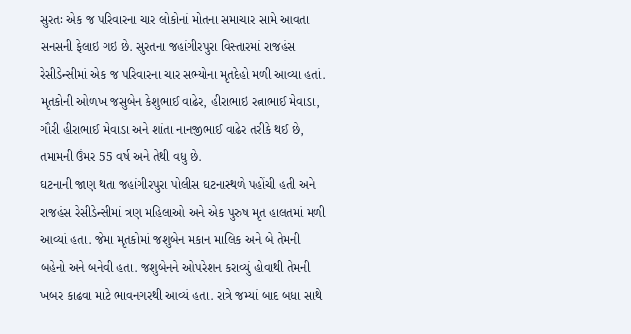સુરતઃ એક જ પરિવારના ચાર લોકોનાં મોતના સમાચાર સામે આવતા સનસની ફેલાઇ ગઇ છે. સુરતના જહાંગીરપુરા વિસ્તારમાં રાજહંસ રેસીડેન્સીમાં એક જ પરિવારના ચાર સભ્યોના મૃતદેહો મળી આવ્યા હતાં. મૃતકોની ઓળખ જસુબેન કેશુભાઈ વાઢેર, હીરાભાઇ રત્નાભાઈ મેવાડા, ગૌરી હીરાભાઈ મેવાડા અને શાંતા નાનજીભાઈ વાઢેર તરીકે થઈ છે, તમામની ઉંમર 55 વર્ષ અને તેથી વધુ છે.
ઘટનાની જાણ થતા જહાંગીરપુરા પોલીસ ઘટનાસ્થળે પહોંચી હતી અને રાજહંસ રેસીડેન્સીમાં ત્રણ મહિલાઓ અને એક પુરુષ મૃત હાલતમાં મળી આવ્યાં હતા. જેમા મૃતકોમાં જશુબેન મકાન માલિક અને બે તેમની બહેનો અને બનેવી હતા. જશુબેનને ઓપરેશન કરાવ્યું હોવાથી તેમની ખબર કાઢવા માટે ભાવનગરથી આવ્યં હતા. રાત્રે જમ્યાં બાદ બધા સાથે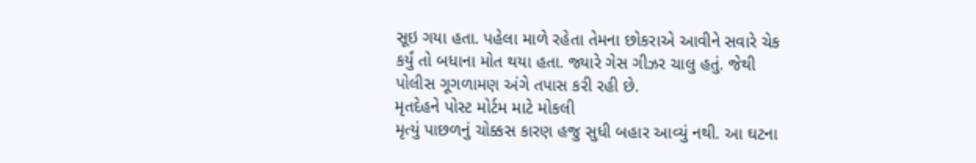સૂઇ ગયા હતા. પહેલા માળે રહેતા તેમના છોકરાએ આવીને સવારે ચેક કર્યું તો બધાના મોત થયા હતા. જ્યારે ગેસ ગીઝર ચાલુ હતું. જેથી પોલીસ ગૂગળામણ અંગે તપાસ કરી રહી છે.
મૃતદેહને પોસ્ટ મોર્ટમ માટે મોકલી
મૃત્યું પાછળનું ચોક્કસ કારણ હજુ સુધી બહાર આવ્યું નથી. આ ઘટના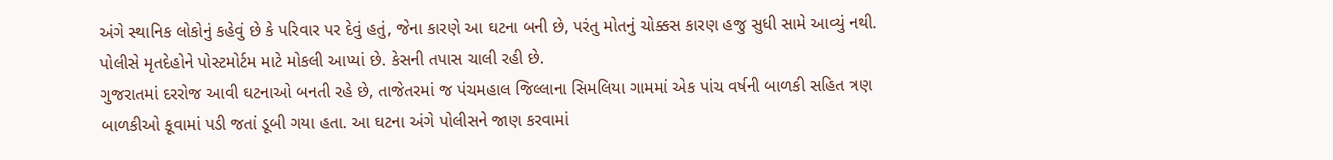અંગે સ્થાનિક લોકોનું કહેવું છે કે પરિવાર પર દેવું હતું, જેના કારણે આ ઘટના બની છે, પરંતુ મોતનું ચોક્કસ કારણ હજુ સુધી સામે આવ્યું નથી. પોલીસે મૃતદેહોને પોસ્ટમોર્ટમ માટે મોકલી આપ્યાં છે. કેસની તપાસ ચાલી રહી છે.
ગુજરાતમાં દરરોજ આવી ઘટનાઓ બનતી રહે છે, તાજેતરમાં જ પંચમહાલ જિલ્લાના સિમલિયા ગામમાં એક પાંચ વર્ષની બાળકી સહિત ત્રણ બાળકીઓ કૂવામાં પડી જતાં ડૂબી ગયા હતા. આ ઘટના અંગે પોલીસને જાણ કરવામાં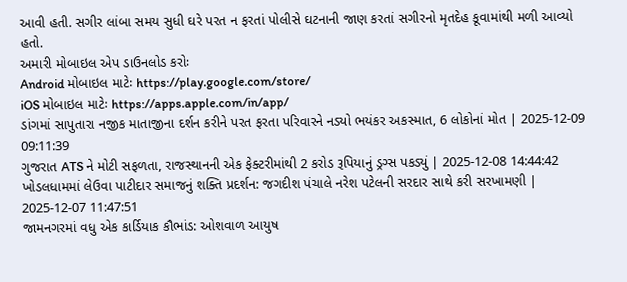આવી હતી. સગીર લાંબા સમય સુધી ઘરે પરત ન ફરતાં પોલીસે ઘટનાની જાણ કરતાં સગીરનો મૃતદેહ કૂવામાંથી મળી આવ્યો હતો.
અમારી મોબાઇલ એપ ડાઉનલોડ કરોઃ
Android મોબાઇલ માટેઃ https://play.google.com/store/
iOS મોબાઇલ માટેઃ https://apps.apple.com/in/app/
ડાંગમાં સાપુતારા નજીક માતાજીના દર્શન કરીને પરત ફરતા પરિવારને નડ્યો ભયંકર અકસ્માત, 6 લોકોનાં મોત | 2025-12-09 09:11:39
ગુજરાત ATS ને મોટી સફળતા, રાજસ્થાનની એક ફેક્ટરીમાંથી 2 કરોડ રૂપિયાનું ડ્રગ્સ પકડ્યું | 2025-12-08 14:44:42
ખોડલધામમાં લેઉવા પાટીદાર સમાજનું શક્તિ પ્રદર્શન: જગદીશ પંચાલે નરેશ પટેલની સરદાર સાથે કરી સરખામણી | 2025-12-07 11:47:51
જામનગરમાં વધુ એક કાર્ડિયાક કૌભાંડ: ઓશવાળ આયુષ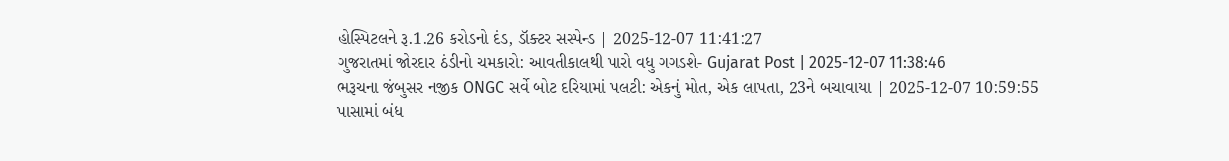હોસ્પિટલને રૂ.1.26 કરોડનો દંડ, ડૉક્ટર સસ્પેન્ડ | 2025-12-07 11:41:27
ગુજરાતમાં જોરદાર ઠંડીનો ચમકારો: આવતીકાલથી પારો વધુ ગગડશે- Gujarat Post | 2025-12-07 11:38:46
ભરૂચના જંબુસર નજીક ONGC સર્વે બોટ દરિયામાં પલટી: એકનું મોત, એક લાપતા, 23ને બચાવાયા | 2025-12-07 10:59:55
પાસામાં બંધ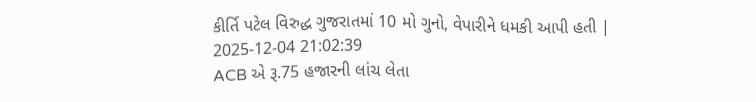કીર્તિ પટેલ વિરુદ્ધ ગુજરાતમાં 10 મો ગુનો, વેપારીને ધમકી આપી હતી | 2025-12-04 21:02:39
ACB એ રૂ.75 હજારની લાંચ લેતા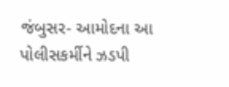જંબુસર- આમોદના આ પોલીસકર્મીને ઝડપી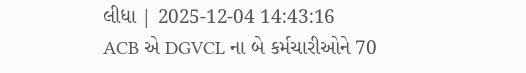લીધા | 2025-12-04 14:43:16
ACB એ DGVCL ના બે કર્મચારીઓને 70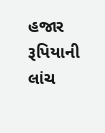હજાર રૂપિયાની લાંચ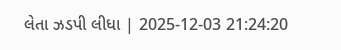લેતા ઝડપી લીધા | 2025-12-03 21:24:20